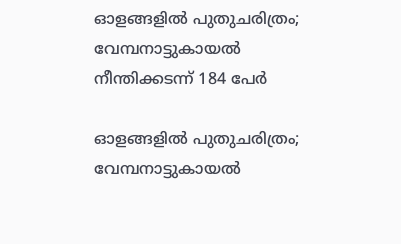ഓളങ്ങളിൽ പുതുചരിത്രം; വേമ്പനാട്ടുകായൽ നീന്തിക്കടന്ന് 184 പേർ

ഓളങ്ങളിൽ പുതുചരിത്രം; വേമ്പനാട്ടുകായൽ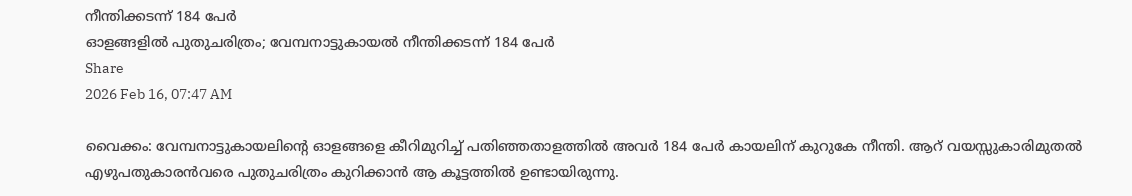നീന്തിക്കടന്ന് 184 പേർ
ഓളങ്ങളിൽ പുതുചരിത്രം; വേമ്പനാട്ടുകായൽ നീന്തിക്കടന്ന് 184 പേർ
Share
2026 Feb 16, 07:47 AM

വൈക്കം: വേമ്പനാട്ടുകായലിൻ്റെ ഓളങ്ങളെ കീറിമുറിച്ച് പതിഞ്ഞതാളത്തിൽ അവർ 184 പേർ കായലിന് കുറുകേ നീന്തി. ആറ് വയസ്സുകാരിമുതൽ എഴുപതുകാരൻവരെ പുതുചരിത്രം കുറിക്കാൻ ആ കൂട്ടത്തിൽ ഉണ്ടായിരുന്നു.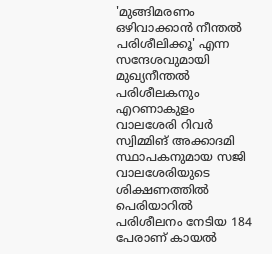'മുങ്ങിമരണം ഒഴിവാക്കാൻ നീന്തൽ പരിശീലിക്കൂ' എന്ന സന്ദേശവുമായി മുഖ്യനീന്തൽ പരിശീലകനും എറണാകുളം വാലശേരി റിവർ സ്വിമ്മിങ് അക്കാദമി സ്ഥാപകനുമായ സജി വാലശേരിയുടെ ശിക്ഷണത്തിൽ പെരിയാറിൽ പരിശീലനം നേടിയ 184 പേരാണ് കായൽ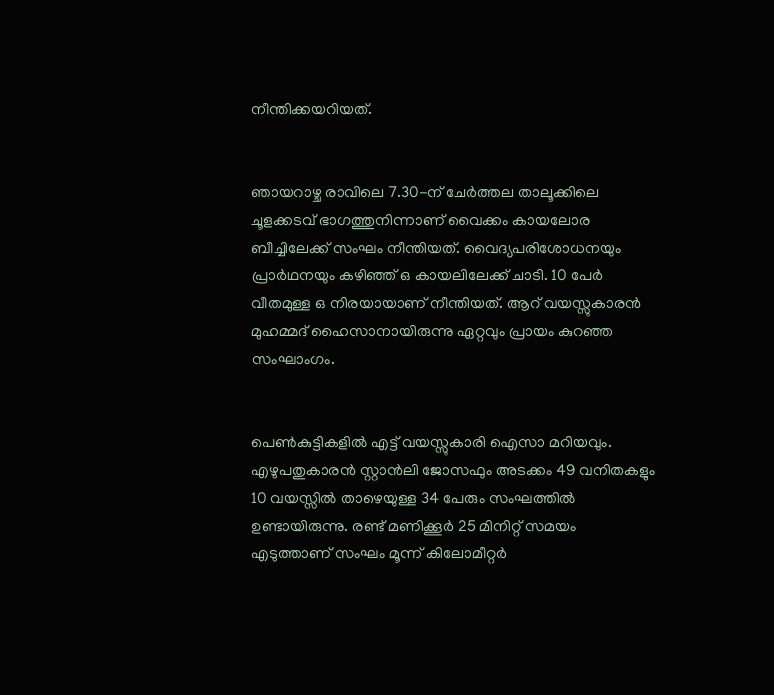നീന്തിക്കയറിയത്.


ഞായറാഴ്ച രാവിലെ 7.30-ന് ചേർത്തല താലൂക്കിലെ ചൂളക്കടവ് ഭാഗത്തുനിന്നാണ് വൈക്കം കായലോര ബീച്ചിലേക്ക് സംഘം നീന്തിയത്. വൈദ്യപരിശോധനയും പ്രാർഥനയും കഴിഞ്ഞ് ഒ കായലിലേക്ക് ചാടി. 10 പേർ വീതമുള്ള ഒ നിരയായാണ് നീന്തിയത്. ആറ് വയസ്സുകാരൻ മുഹമ്മദ് ഹൈസാനായിരുന്നു ഏറ്റവും പ്രായം കുറഞ്ഞ സംഘാംഗം.


പെൺകുട്ടികളിൽ എട്ട് വയസ്സുകാരി ഐസാ മറിയവും. എഴുപതുകാരൻ സ്റ്റാൻലി ജോസഫും അടക്കം 49 വനിതകളും 10 വയസ്സിൽ താഴെയുള്ള 34 പേരും സംഘത്തിൽ ഉണ്ടായിരുന്നു. രണ്ട് മണിക്കൂർ 25 മിനിറ്റ് സമയം എടുത്താണ് സംഘം മൂന്ന് കിലോമീറ്റർ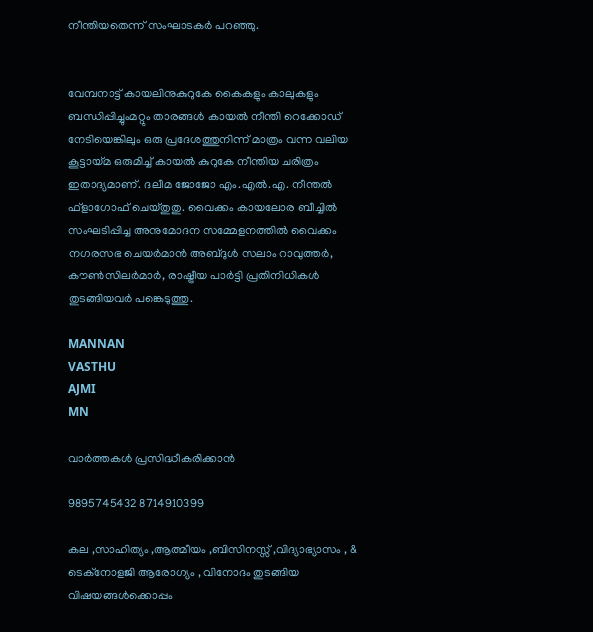നീന്തിയതെന്ന് സംഘാടകർ പറഞ്ഞു.


വേമ്പനാട്ട് കായലിനുകുറുകേ കൈകളും കാലുകളും ബന്ധിപ്പിച്ചുംമറ്റും താരങ്ങൾ കായൽ നീന്തി റെക്കോഡ് നേടിയെങ്കിലും ഒരു പ്രദേശത്തുനിന്ന് മാത്രം വന്ന വലിയ കൂട്ടായ്മ ഒരുമിച്ച് കായൽ കുറുകേ നീന്തിയ ചരിത്രം ഇതാദ്യമാണ്. ദലീമ ജോജോ എം.എൽ.എ. നീന്തൽ ഫ്ളാഗോഫ് ചെയ്തു‌തു. വൈക്കം കായലോര ബീച്ചിൽ സംഘടിപ്പിച്ച അനുമോദന സമ്മേളനത്തിൽ വൈക്കം നഗരസഭ ചെയർമാൻ അബ്‌ദുൾ സലാം റാവുത്തർ, കൗൺസിലർമാർ, രാഷ്ട്രീയ പാർട്ടി പ്രതിനിധികൾ തുടങ്ങിയവർ പങ്കെടുത്തു.

MANNAN
VASTHU
AJMI
MN

വാർത്തകൾ പ്രസിദ്ധീകരിക്കാൻ

9895745432 8714910399

കല ,സാഹിത്യം ,ആത്മീയം ,ബിസിനസ്സ് ,വിദ്യാഭ്യാസം , & ടെക്‌നോളജി ആരോഗ്യം , വിനോദം തുടങ്ങിയ വിഷയങ്ങൾക്കൊപ്പം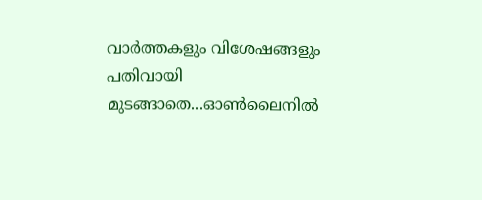വാർത്തകളും വിശേഷങ്ങളും പതിവായി മുടങ്ങാതെ...ഓൺലൈനിൽ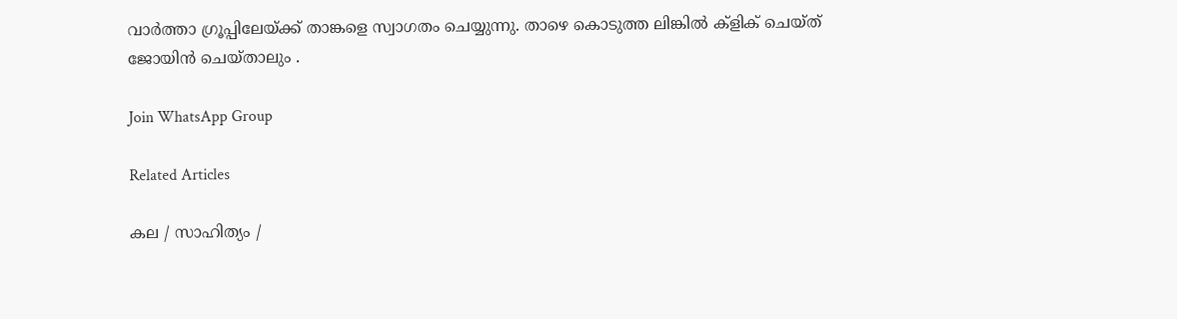വാർത്താ ഗ്രൂപ്പിലേയ്ക്ക് താങ്കളെ സ്വാഗതം ചെയ്യുന്നു. താഴെ കൊടുത്ത ലിങ്കിൽ ക്ളിക് ചെയ്‌ത്‌ ജോയിൻ ചെയ്‌താലും .

Join WhatsApp Group

Related Articles

കല / സാഹിത്യം /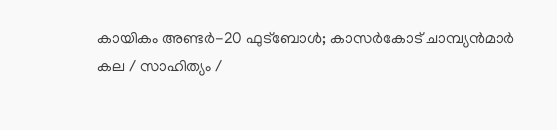കായികം അണ്ടർ-20 ഫുട്‌ബോൾ; കാസർകോട് ചാമ്പ്യൻമാർ
കല / സാഹിത്യം /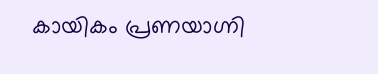കായികം പ്രണയാഗ്നി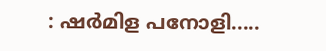: ഷർമിള പനോളി.....